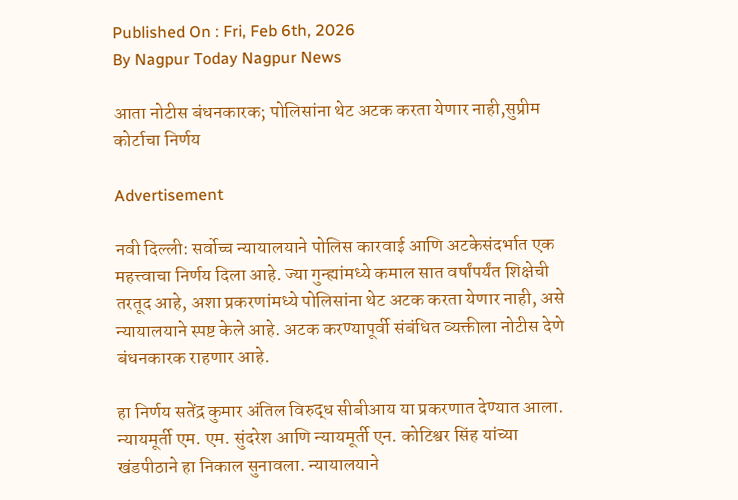Published On : Fri, Feb 6th, 2026
By Nagpur Today Nagpur News

आता नोटीस बंधनकारक; पोलिसांना थेट अटक करता येणार नाही,सुप्रीम कोर्टाचा निर्णय

Advertisement

नवी दिल्ली: सर्वोच्च न्यायालयाने पोलिस कारवाई आणि अटकेसंदर्भात एक महत्त्वाचा निर्णय दिला आहे. ज्या गुन्ह्यांमध्ये कमाल सात वर्षांपर्यंत शिक्षेची तरतूद आहे, अशा प्रकरणांमध्ये पोलिसांना थेट अटक करता येणार नाही, असे न्यायालयाने स्पष्ट केले आहे. अटक करण्यापूर्वी संबंधित व्यक्तीला नोटीस देणे बंधनकारक राहणार आहे.

हा निर्णय सतेंद्र कुमार अंतिल विरुद्ध सीबीआय या प्रकरणात देण्यात आला. न्यायमूर्ती एम. एम. सुंदरेश आणि न्यायमूर्ती एन. कोटिश्वर सिंह यांच्या खंडपीठाने हा निकाल सुनावला. न्यायालयाने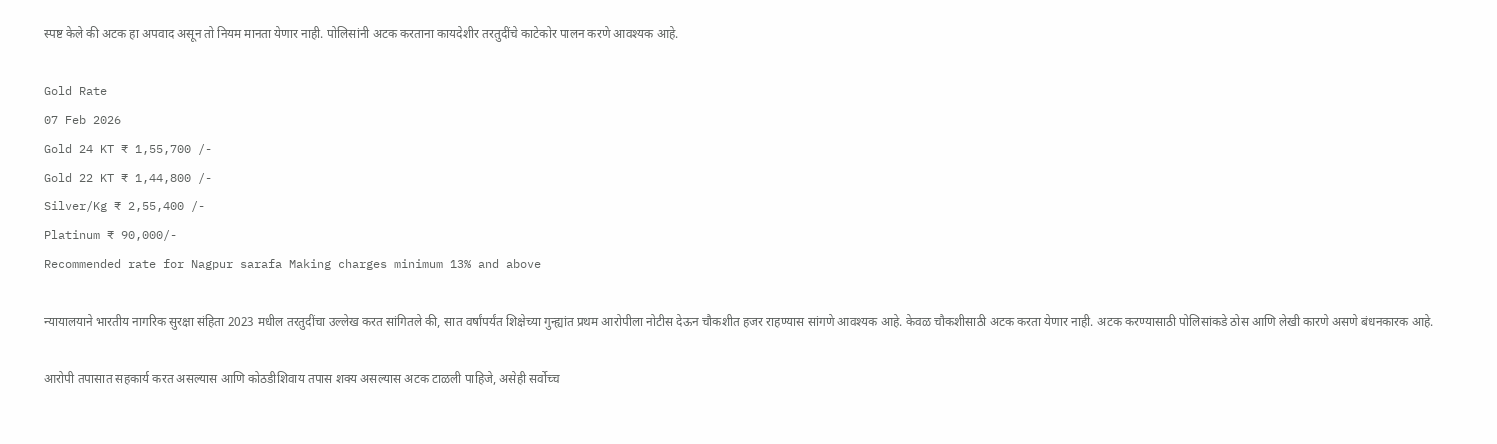स्पष्ट केले की अटक हा अपवाद असून तो नियम मानता येणार नाही. पोलिसांनी अटक करताना कायदेशीर तरतुदींचे काटेकोर पालन करणे आवश्यक आहे.

Gold Rate
07 Feb 2026
Gold 24 KT ₹ 1,55,700 /-
Gold 22 KT ₹ 1,44,800 /-
Silver/Kg ₹ 2,55,400 /-
Platinum ₹ 90,000/-
Recommended rate for Nagpur sarafa Making charges minimum 13% and above

न्यायालयाने भारतीय नागरिक सुरक्षा संहिता 2023 मधील तरतुदींचा उल्लेख करत सांगितले की, सात वर्षांपर्यंत शिक्षेच्या गुन्ह्यांत प्रथम आरोपीला नोटीस देऊन चौकशीत हजर राहण्यास सांगणे आवश्यक आहे. केवळ चौकशीसाठी अटक करता येणार नाही. अटक करण्यासाठी पोलिसांकडे ठोस आणि लेखी कारणे असणे बंधनकारक आहे.

आरोपी तपासात सहकार्य करत असल्यास आणि कोठडीशिवाय तपास शक्य असल्यास अटक टाळली पाहिजे, असेही सर्वोच्च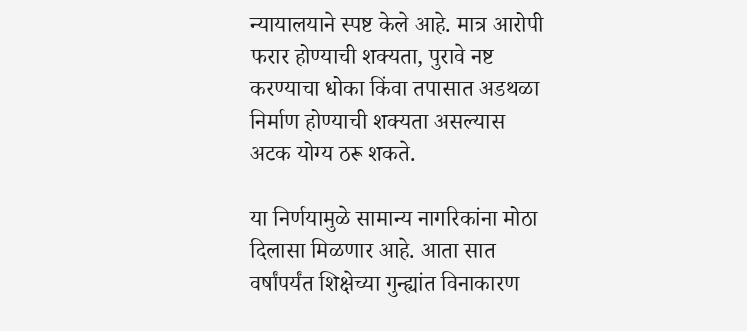न्यायालयाने स्पष्ट केले आहे. मात्र आरोपी फरार होण्याची शक्यता, पुरावे नष्ट करण्याचा धोका किंवा तपासात अडथळा निर्माण होण्याची शक्यता असल्यास अटक योग्य ठरू शकते.

या निर्णयामुळे सामान्य नागरिकांना मोठा दिलासा मिळणार आहे. आता सात वर्षांपर्यंत शिक्षेच्या गुन्ह्यांत विनाकारण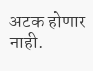अटक होणार नाही.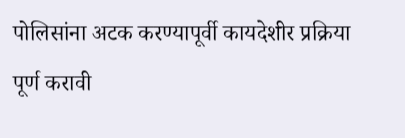पोलिसांना अटक करण्यापूर्वी कायदेशीर प्रक्रिया पूर्ण करावी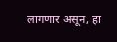लागणार असून, हा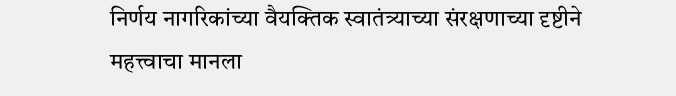निर्णय नागरिकांच्या वैयक्तिक स्वातंत्र्याच्या संरक्षणाच्या दृष्टीने महत्त्वाचा मानला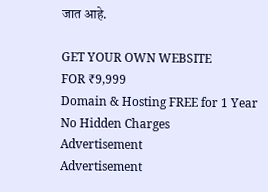जात आहे.

GET YOUR OWN WEBSITE
FOR ₹9,999
Domain & Hosting FREE for 1 Year
No Hidden Charges
Advertisement
Advertisement